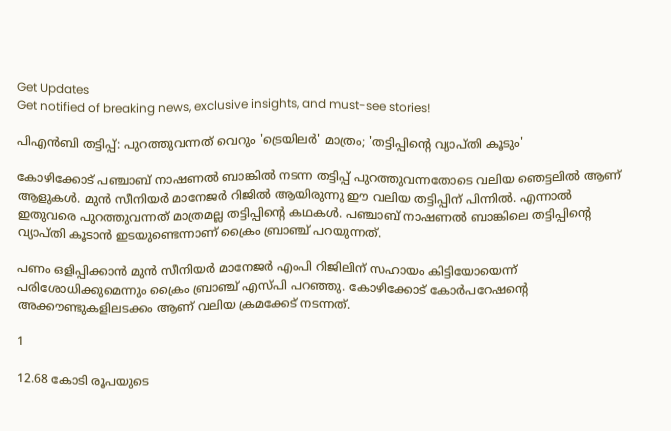Get Updates
Get notified of breaking news, exclusive insights, and must-see stories!

പിഎന്‍ബി തട്ടിപ്പ്: പുറത്തുവന്നത് വെറും 'ട്രെയിലര്‍' മാത്രം; 'തട്ടിപ്പിന്റെ വ്യാപ്തി കൂടും'

കോഴിക്കോട് പ‍ഞ്ചാബ് നാഷണൽ ബാങ്കിൽ നടന്ന തട്ടിപ്പ് പുറത്തുവന്നതോടെ വലിയ ഞെട്ടലിൽ ആണ് ആളുകൾ. മുൻ സീനിയർ മാനേജർ റിജിൽ ആയിരുന്നു ഈ വലിയ തട്ടിപ്പിന് പിന്നിൽ. എന്നാൽ ഇതുവരെ പുറത്തുവന്നത് മാത്രമല്ല തട്ടിപ്പിന്റെ കഥകൾ. പഞ്ചാബ് നാഷണല്‍ ബാങ്കിലെ തട്ടിപ്പിന്റെ വ്യാപ്തി കൂടാൻ ഇടയുണ്ടെന്നാണ് ക്രൈം ബ്രാഞ്ച് പറയുന്നത്.

പണം ഒളിപ്പിക്കാന്‍ മുന്‍ സീനിയര്‍ മാനേജര്‍ എംപി റിജിലിന് സഹായം കിട്ടിയോയെന്ന് പരിശോധിക്കുമെന്നും ക്രൈം ബ്രാഞ്ച് എസ്‍പി പറഞ്ഞു. കോഴിക്കോട് കോര്‍പറേഷന്റെ അക്കൗണ്ടുകളിലടക്കം ആണ് വലിയ ക്രമക്കേട് നടന്നത്.

1

12.68 കോടി രൂപയുടെ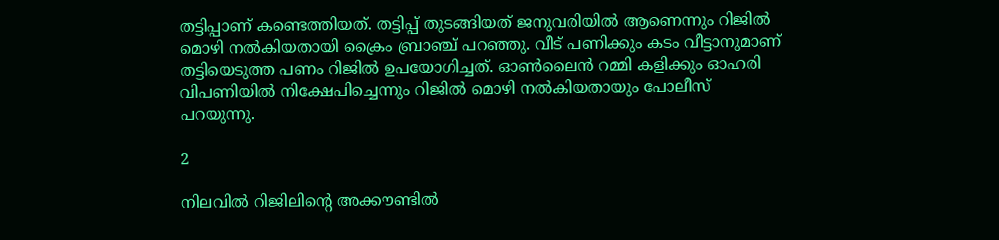തട്ടിപ്പാണ് കണ്ടെത്തിയത്. തട്ടിപ്പ് തുടങ്ങിയത് ജനുവരിയിൽ ആണെന്നും റിജിൽ മൊഴി നൽകിയതായി ക്രൈം ബ്രാഞ്ച് പറഞ്ഞു. വീട് പണിക്കും കടം വീട്ടാനുമാണ് തട്ടിയെടുത്ത പണം റിജിൽ ഉപയോഗിച്ചത്. ഓണ്‍ലൈന്‍ റമ്മി കളിക്കും ഓഹരി വിപണിയില്‍ നിക്ഷേപിച്ചെന്നും റിജില്‍ മൊഴി നല്‍കിയതായും പോലീസ് പറയുന്നു.

2

നിലവില്‍ റിജിലിന്റെ അക്കൗണ്ടില്‍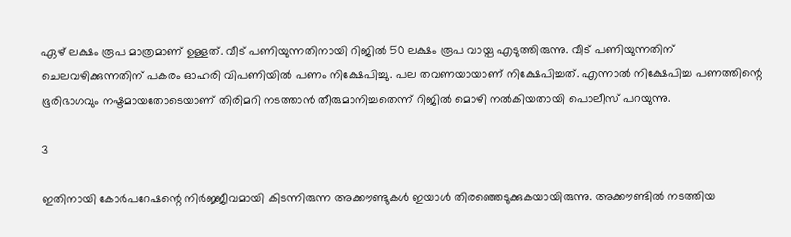ഏഴ് ലക്ഷം രൂപ മാത്രമാണ് ഉള്ളത്. വീട് പണിയുന്നതിനായി റിജില്‍ 50 ലക്ഷം രൂപ വായ്പ എടുത്തിരുന്നു. വീട് പണിയുന്നതിന് ചെലവഴിക്കുന്നതിന് പകരം ഓഹരി വിപണിയില്‍ പണം നിക്ഷേപിച്ചു. പല തവണയായാണ് നിക്ഷേപിച്ചത്. എന്നാല്‍ നിക്ഷേപിച്ച പണത്തിന്റെ ഭൂരിഭാഗവും നഷ്ടമായതോടെയാണ് തിരിമറി നടത്താന്‍ തീരുമാനിച്ചതെന്ന് റിജില്‍ മൊഴി നല്‍കിയതായി പൊലീസ് പറയുന്നു.

3

ഇതിനായി കോര്‍പറേഷന്റെ നിര്‍ജ്ജീവമായി കിടന്നിരുന്ന അക്കൗണ്ടുകള്‍ ഇയാൾ തിരഞ്ഞെടുക്കുകയായിരുന്നു. അക്കൗണ്ടിൽ നടത്തിയ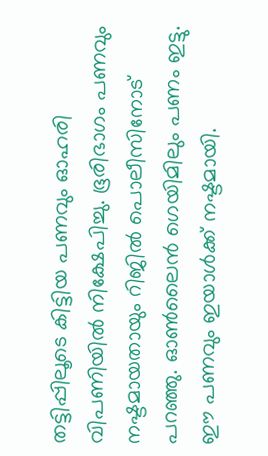തട്ടിപ്പിലൂടെ കിട്ടിയ പണവും ഓഹരി വിപണിയില്‍ നിക്ഷേപിച്ചു. ഭൂരിഭാഗം പണവും നഷ്ടമായതായും റിജില്‍ പൊലീസിനോട് പറഞ്ഞു. ഓണ്‍ലൈന്‍ ഗെയിമിലും പണം ഇട്ടു. ഈ പണവും ഇയാൾക്ക് നഷ്ടമായി.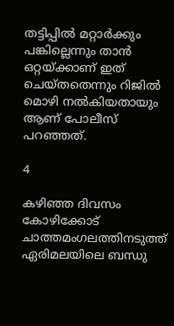തട്ടിപ്പില്‍ മറ്റാര്‍ക്കും പങ്കില്ലെന്നും താന്‍ ഒറ്റയ്ക്കാണ് ഇത് ചെയ്തതെന്നും റിജില്‍ മൊഴി നല്‍കിയതായും ആണ് പോലീസ് പറഞ്ഞത്.

4

കഴിഞ്ഞ ദിവസം കോഴിക്കോട് ചാത്തമംഗലത്തിനടുത്ത് ഏരിമലയിലെ ബന്ധു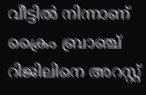വീട്ടില്‍ നിന്നാണ് ക്രൈം ബ്രാഞ്ച് റിജിലിനെ അറസ്റ്റ്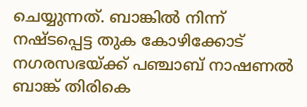ചെയ്യുന്നത്. ബാങ്കിൽ നിന്ന് നഷ്ടപ്പെട്ട തുക കോഴിക്കോട് നഗരസഭയ്ക്ക് പഞ്ചാബ് നാഷണല്‍ ബാങ്ക് തിരികെ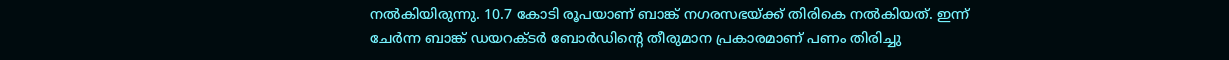നല്‍കിയിരുന്നു. 10.7 കോടി രൂപയാണ് ബാങ്ക് നഗരസഭയ്ക്ക് തിരികെ നല്‍കിയത്. ഇന്ന് ചേര്‍ന്ന ബാങ്ക് ഡയറക്ടര്‍ ബോര്‍ഡിന്റെ തീരുമാന പ്രകാരമാണ് പണം തിരിച്ചു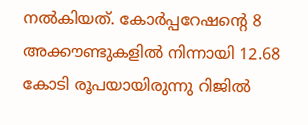നല്‍കിയത്. കോര്‍പ്പറേഷന്റെ 8 അക്കൗണ്ടുകളില്‍ നിന്നായി 12.68 കോടി രൂപയായിരുന്നു റിജില്‍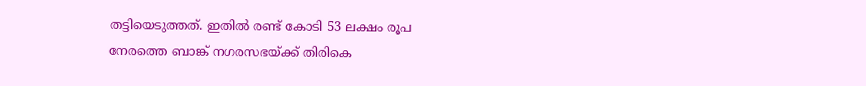തട്ടിയെടുത്തത്. ഇതില്‍ രണ്ട് കോടി 53 ലക്ഷം രൂപ നേരത്തെ ബാങ്ക് നഗരസഭയ്ക്ക് തിരികെ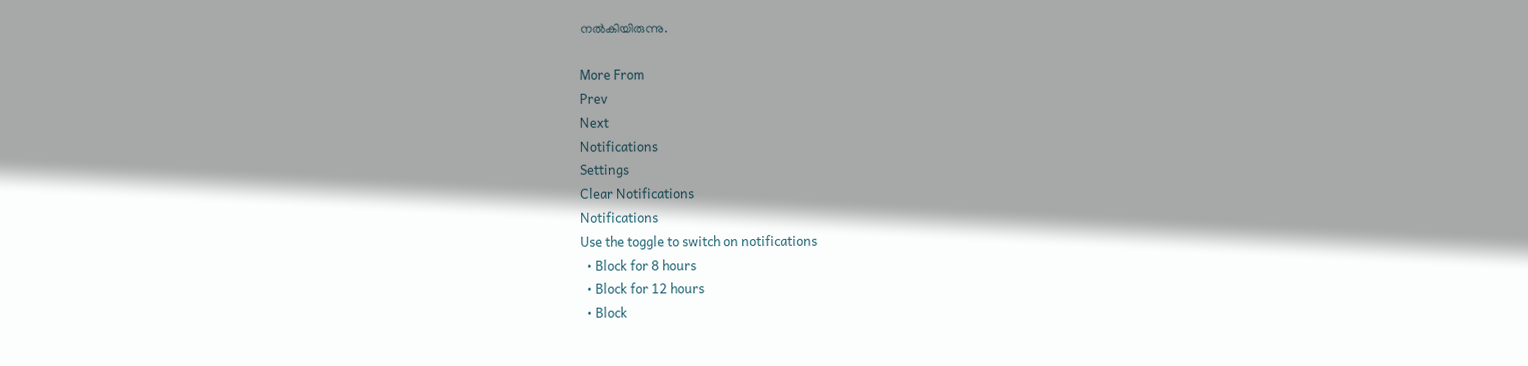നല്‍കിയിരുന്നു.

More From
Prev
Next
Notifications
Settings
Clear Notifications
Notifications
Use the toggle to switch on notifications
  • Block for 8 hours
  • Block for 12 hours
  • Block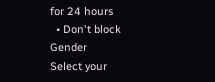for 24 hours
  • Don't block
Gender
Select your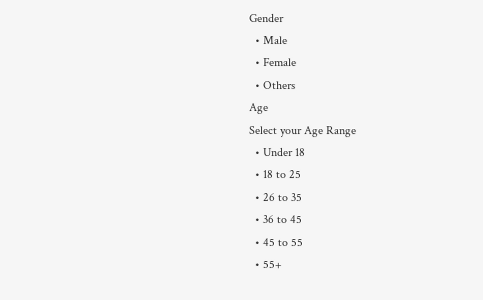Gender
  • Male
  • Female
  • Others
Age
Select your Age Range
  • Under 18
  • 18 to 25
  • 26 to 35
  • 36 to 45
  • 45 to 55
  • 55+